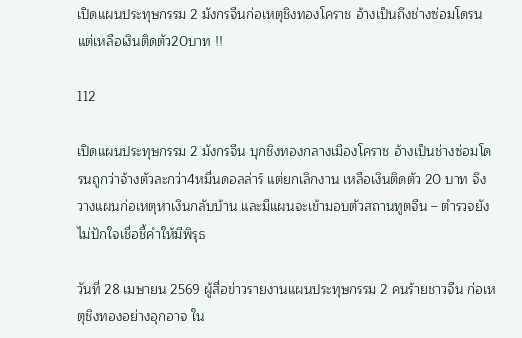เปิดแผนประทุษกรรม 2 มังกรจีนก่อเหตุชิงทองโคราช อ้างเป็นถึงช่างซ่อมโดรน แต่เหลือเงินติดตัว20บาท !!

112

เปิดแผนประทุษกรรม 2 มังกรจีน บุกชิงทองกลางเมืองโคราช อ้างเป็นช่างซ่อมโดรนถูกว่าจ้างตัวละกว่า4หมื่นดอลล่าร์ แต่ยกเลิกงาน เหลือเงินติดตัว 20 บาท จึงวางแผนก่อเหตุหาเงินกลับบ้าน และมีแผนจะเข้ามอบตัวสถานทูตจีน – ตำรวจยังไม่ปักใจเชื่อชี้คำให้มีพิรุธ

วันที่ 28 เมษายน 2569 ผู้สื่อข่าวรายงานแผนประทุษกรรม 2 คนร้ายชาวจีน ก่อเหตุชิงทองอย่างอุกอาจ ใน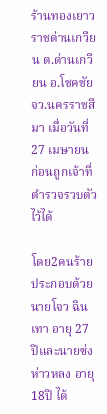ร้านทองเยาวราชด่านเกวียน ต.ด่านเกวียน อ.โชคชัย จว.นครราชสีมา เมื่อวันที่ 27 เมษายน ก่อนถูกเจ้าที่ตำรวจรวบตัวไว้ได้

โดย2คนร้าย ประกอบด้วย นายโจว ฉินเทา อายุ 27 ปีและนายซ่ง ห่าวหลง อายุ18ปี ได้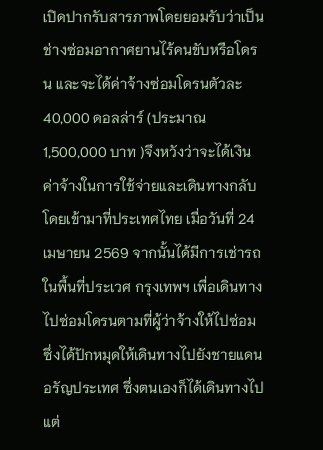เปิดปากรับสารภาพโดยยอมรับว่าเป็นช่างซ่อมอากาศยานไร้คนขับหรือโดรน และจะได้ค่าจ้างซ่อมโดรนตัวละ 40,000 ดอลล่าร์ (ประมาณ 1,500,000 บาท )จึงหวังว่าจะได้เงินค่าจ้างในการใช้จ่ายและเดินทางกลับ โดยเข้ามาที่ประเทศไทย เมื่อวันที่ 24 เมษายน 2569 จากนั้นได้มีการเช่ารถ ในพื้นที่ประเวศ กรุงเทพฯ เพื่อเดินทางไปซ่อมโดรนตามที่ผู้ว่าจ้างให้ไปซ่อม ซึ่งได้ปักหมุดให้เดินทางไปยังชายแดนอรัญประเทศ ซึ่งตนเองก็ได้เดินทางไป แต่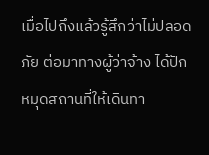เมื่อไปถึงแล้วรู้สึกว่าไม่ปลอดภัย ต่อมาทางผู้ว่าจ้าง ได้ปักหมุดสถานที่ให้เดินทา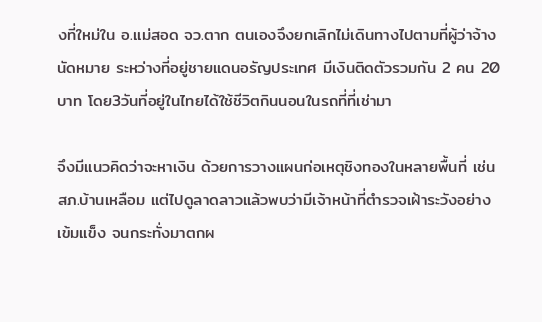งที่ใหม่ใน อ.แม่สอด จว.ตาก ตนเองจึงยกเลิกไม่เดินทางไปตามที่ผู้ว่าจ้างนัดหมาย ระหว่างที่อยู่ชายแดนอรัญประเทศ มีเงินติดตัวรวมกัน 2 คน 20 บาท โดย3วันที่อยู่ในไทยได้ใช้ชีวิตกินนอนในรถที่ที่เช่ามา

จึงมีแนวคิดว่าจะหาเงิน ด้วยการวางแผนก่อเหตุชิงทองในหลายพื้นที่ เช่น สภ.บ้านเหลือม แต่ไปดูลาดลาวแล้วพบว่ามีเจ้าหน้าที่ตำรวจเฝ้าระวังอย่างเข้มแข็ง จนกระทั่งมาตกผ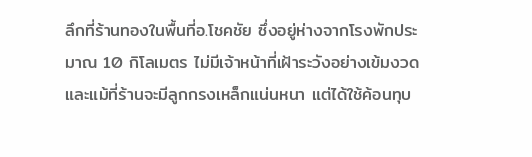ลึกที่ร้านทองในพื้นที่อ.โชคชัย ซึ่งอยู่ห่างจากโรงพักประมาณ 10 กิโลเมตร ไม่มีเจ้าหน้าที่เฝ้าระวังอย่างเข้มงวดและแม้ที่ร้านจะมีลูกกรงเหล็กแน่นหนา แต่ได้ใช้ค้อนทุบ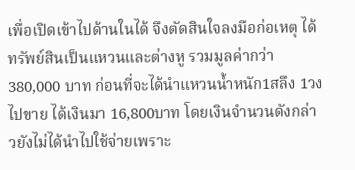เพื่อเปิดเข้าไปด้านในได้ จึงตัดสินใจลงมือก่อเหตุ ได้ทรัพย์สินเป็นแหวนและต่างหู รวมมูลค่ากว่า 380,000 บาท ก่อนที่จะได้นำแหวนน้ำหนัก1สลึง 1วงไปขาย ได้เงินมา 16,800บาท โดยเงินจำนวนดังกล่าวยังไม่ได้นำไปใช้จ่ายเพราะ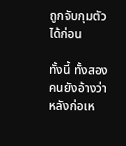ถูกจับกุมตัวได้ก่อน

ทั้งนี้ ทั้งสองคนยังอ้างว่าหลังก่อเห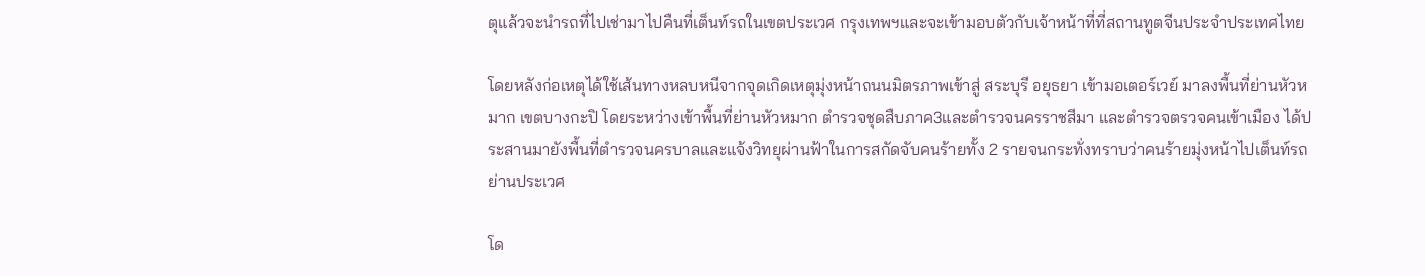ตุแล้วจะนำรถที่ไปเช่ามาไปคืนที่เต็นท์รถในเขตประเวศ กรุงเทพฯและจะเข้ามอบตัวกับเจ้าหน้าที่ที่สถานทูตจีนประจำประเทศไทย

โดยหลังก่อเหตุได้ใช้เส้นทางหลบหนีจากจุดเกิดเหตุมุ่งหน้าถนนมิตรภาพเข้าสู่ สระบุรี อยุธยา เข้ามอเตอร์เวย์ มาลงพื้นที่ย่านหัวหมาก เขตบางกะปิ โดยระหว่างเข้าพื้นที่ย่านหัวหมาก ตำรวจชุดสืบภาค3และตำรวจนครราชสีมา และตำรวจตรวจคนเข้าเมือง ได้ประสานมายังพื้นที่ตำรวจนครบาลและแจ้งวิทยุผ่านฟ้าในการสกัดจับคนร้ายทั้ง 2 รายจนกระทั่งทราบว่าคนร้ายมุ่งหน้าไปเต็นท์รถย่านประเวศ

โด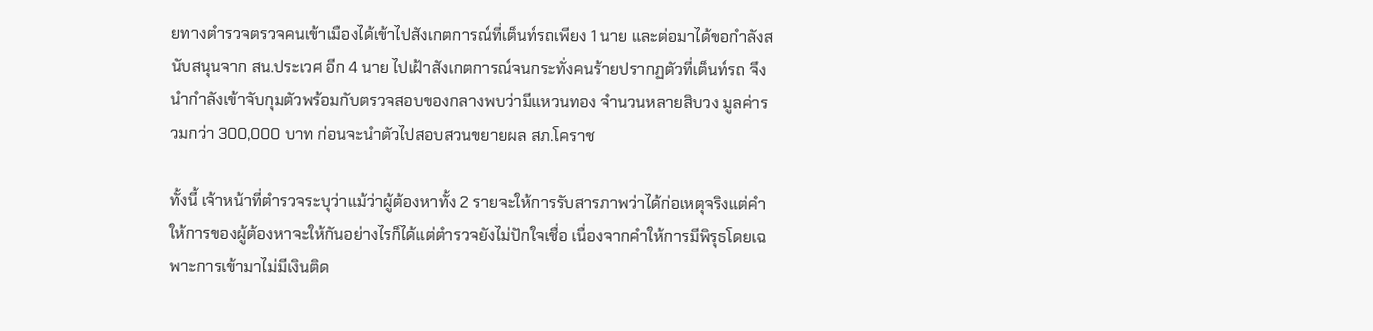ยทางตำรวจตรวจคนเข้าเมืองได้เข้าไปสังเกตการณ์ที่เต็นท์รถเพียง 1 นาย และต่อมาได้ขอกำลังสนับสนุนจาก สน.ประเวศ อีก 4 นาย ไปเฝ้าสังเกตการณ์จนกระทั่งคนร้ายปรากฏตัวที่เต็นท์รถ จึงนำกำลังเข้าจับกุมตัวพร้อมกับตรวจสอบของกลางพบว่ามีแหวนทอง จำนวนหลายสิบวง มูลค่ารวมกว่า 300,000 บาท ก่อนจะนำตัวไปสอบสวนขยายผล สภ.โคราช

ทั้งนี้ เจ้าหน้าที่ตำรวจระบุว่าแม้ว่าผู้ต้องหาทั้ง 2 รายจะให้การรับสารภาพว่าได้ก่อเหตุจริงแต่คำให้การของผู้ต้องหาจะให้กันอย่างไรก็ได้แต่ตำรวจยังไม่ปักใจเชื่อ เนื่องจากคำให้การมีพิรุธโดยเฉพาะการเข้ามาไม่มีเงินติด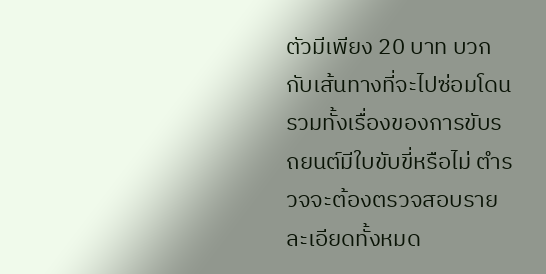ตัวมีเพียง 20 บาท บวกกับเส้นทางที่จะไปซ่อมโดน รวมทั้งเรื่องของการขับรถยนต์มีใบขับขี่หรือไม่ ตำรวจจะต้องตรวจสอบรายละเอียดทั้งหมด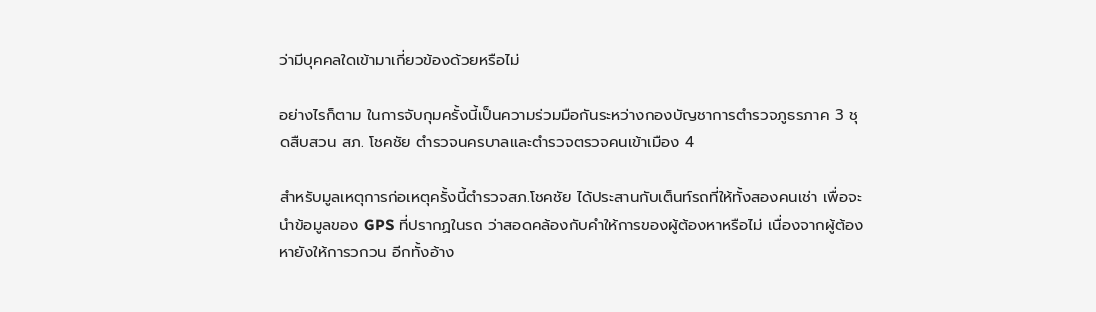ว่ามีบุคคลใดเข้ามาเกี่ยวข้องด้วยหรือไม่

อย่างไรก็ตาม ในการจับกุมครั้งนี้เป็นความร่วมมือกันระหว่างกองบัญชาการตำรวจภูธรภาค 3 ชุดสืบสวน สภ. โชคชัย ตำรวจนครบาลและตำรวจตรวจคนเข้าเมือง 4

สำหรับมูลเหตุการก่อเหตุครั้งนี้ตำรวจสภ.โชคชัย ได้ประสานกับเต็นท์รถที่ให้ทั้งสองคนเช่า เพื่อจะนำข้อมูลของ GPS ที่ปรากฏในรถ ว่าสอดคล้องกับคำให้การของผู้ต้องหาหรือไม่ เนื่องจากผู้ต้องหายังให้การวกวน อีกทั้งอ้าง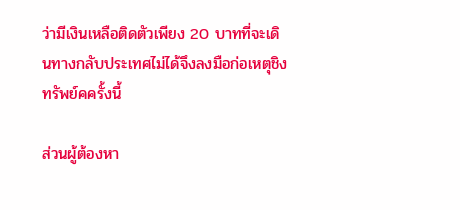ว่ามีเงินเหลือติดตัวเพียง 20 บาทที่จะเดินทางกลับประเทศไม่ได้จึงลงมือก่อเหตุชิงทรัพย์คครั้งนี้

ส่วนผู้ต้องหา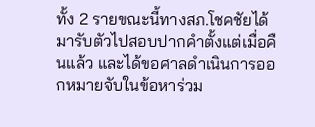ทั้ง 2 รายขณะนี้ทางสภ.โชคชัยได้มารับตัวไปสอบปากคำตั้งแต่เมื่อคืนแล้ว และได้ขอศาลดำเนินการออกหมายจับในข้อหาร่วม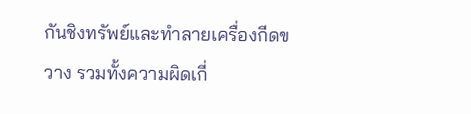กันชิงทรัพย์และทำลายเครื่องกีดขวาง รวมทั้งความผิดเกี่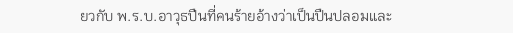ยวกับ พ.ร.บ.อาวุธปืนที่คนร้ายอ้างว่าเป็นปืนปลอมและ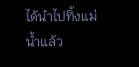ได้นำไปทิ้งแม่น้ำแล้ว